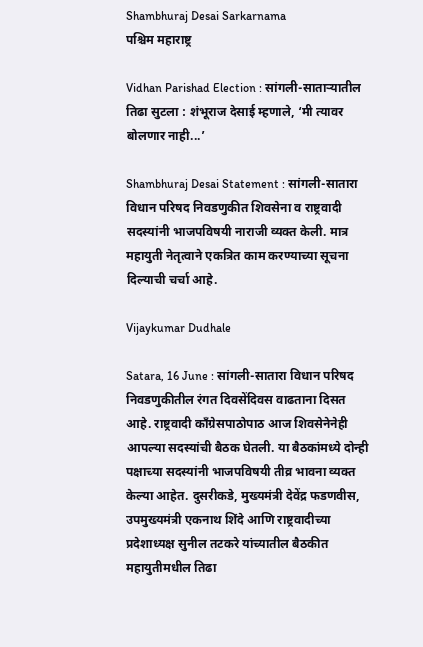Shambhuraj Desai Sarkarnama
पश्चिम महाराष्ट्र

Vidhan Parishad Election : सांगली-साताऱ्यातील तिढा सुटला : शंभूराज देसाई म्हणाले, ‘मी त्यावर बोलणार नाही...’

Shambhuraj Desai Statement : सांगली-सातारा विधान परिषद निवडणुकीत शिवसेना व राष्ट्रवादी सदस्यांनी भाजपविषयी नाराजी व्यक्त केली. मात्र महायुती नेतृत्वाने एकत्रित काम करण्याच्या सूचना दिल्याची चर्चा आहे.

Vijaykumar Dudhale

Satara, 16 June : सांगली-सातारा विधान परिषद निवडणुकीतील रंगत दिवसेंदिवस वाढताना दिसत आहे. राष्ट्रवादी काँग्रेसपाठोपाठ आज शिवसेनेनेही आपल्या सदस्यांची बैठक घेतली. या बैठकांमध्ये दोन्ही पक्षाच्या सदस्यांनी भाजपविषयी तीव्र भावना व्यक्त केल्या आहेत. दुसरीकडे, मुख्यमंत्री देवेंद्र फडणवीस, उपमुख्यमंत्री एकनाथ शिंदे आणि राष्ट्रवादीच्या प्रदेशाध्यक्ष सुनील तटकरे यांच्यातील बैठकीत महायुतीमधील तिढा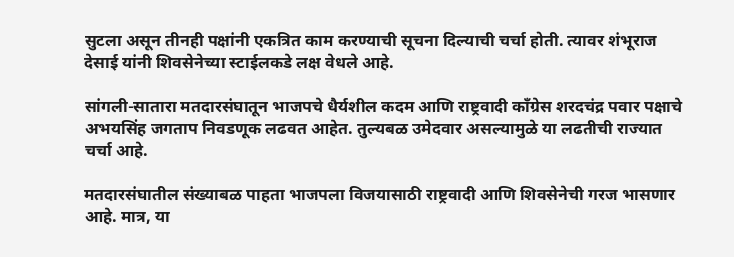सुटला असून तीनही पक्षांनी एकत्रित काम करण्याची सूचना दिल्याची चर्चा होती. त्यावर शंभूराज देसाई यांनी शिवसेनेच्या स्टाईलकडे लक्ष वेधले आहे.

सांगली-सातारा मतदारसंघातून भाजपचे धैर्यशील कदम आणि राष्ट्रवादी काँग्रेस शरदचंद्र पवार पक्षाचे अभयसिंह जगताप निवडणूक लढवत आहेत. तुल्यबळ उमेदवार असल्यामुळे या लढतीची राज्यात चर्चा आहे.

मतदारसंघातील संख्याबळ पाहता भाजपला विजयासाठी राष्ट्रवादी आणि शिवसेनेची गरज भासणार आहे. मात्र, या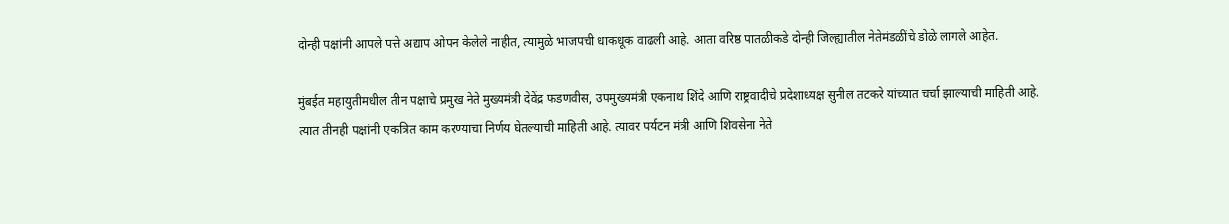दोन्ही पक्षांनी आपले पत्ते अद्याप ओपन केलेले नाहीत, त्यामुळे भाजपची धाकधूक वाढली आहे. आता वरिष्ठ पातळीकडे दोन्ही जिल्ह्यातील नेतेमंडळींचे डोळे लागले आहेत.

मुंबईत महायुतीमधील तीन पक्षाचे प्रमुख नेते मुख्यमंत्री देवेंद्र फडणवीस, उपमुख्यमंत्री एकनाथ शिंदे आणि राष्ट्रवादीचे प्रदेशाध्यक्ष सुनील तटकरे यांच्यात चर्चा झाल्याची माहिती आहे. त्यात तीनही पक्षांनी एकत्रित काम करण्याचा निर्णय घेतल्याची माहिती आहे. त्यावर पर्यटन मंत्री आणि शिवसेना नेते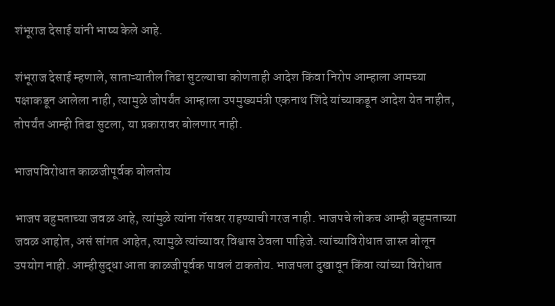शंभूराज देसाई यांनी भाष्य केले आहे.

शंभूराज देसाई म्हणाले, साताऱ्यातील तिढा सुटल्याचा कोणताही आदेश किंवा निरोप आम्हाला आमच्या पक्षाकडून आलेला नाही, त्यामुळे जोपर्यंत आम्हाला उपमुख्यमंत्री एकनाथ शिंदे यांच्याकडून आदेश येत नाहीत, तोपर्यंत आम्ही तिढा सुटला, या प्रकारावर बोलणार नाही.

भाजपविरोधात काळजीपूर्वक बोलतोय

भाजप बहुमताच्या जवळ आहे, त्यांमुळे त्यांना गॅसवर राहण्याची गरज नाही. भाजपचे लोकच आम्ही बहुमताच्या जवळ आहोत, असं सांगत आहेत, त्यामुळे त्यांच्यावर विश्वास ठेवला पाहिजे. त्यांच्याविरोधात जास्त बोलून उपयोग नाही. आम्हीसुद्धा आता काळजीपूर्वक पावलं टाकतोय. भाजपला दुखावून किंवा त्यांच्या विरोधात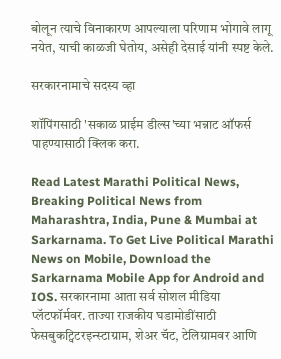बोलून त्याचे विनाकारण आपल्याला परिणाम भोगावे लागू नयेत, याची काळजी घेतोय, असेही देसाई यांनी स्पष्ट केले.

सरकारनामाचे सदस्य व्हा

शॉपिंगसाठी 'सकाळ प्राईम डील्स'च्या भन्नाट ऑफर्स पाहण्यासाठी क्लिक करा.

Read Latest Marathi Political News, Breaking Political News from Maharashtra, India, Pune & Mumbai at Sarkarnama. To Get Live Political Marathi News on Mobile, Download the Sarkarnama Mobile App for Android and IOS. सरकारनामा आता सर्व सोशल मीडिया प्लॅटफॉर्मवर. ताज्या राजकीय घडामोडींसाठी फेसबुकट्विटरइन्स्टाग्राम, शेअर चॅट, टेलिग्रामवर आणि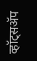व्हॉट्सॲप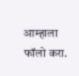आम्हाला फॉलो करा.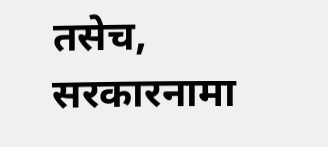तसेच, सरकारनामा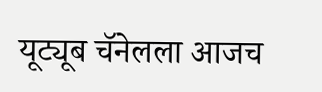यूट्यूब चॅनेलला आजच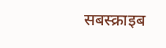सबस्क्राइब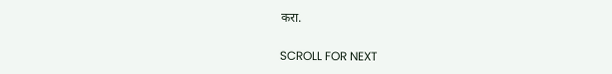करा.

SCROLL FOR NEXT